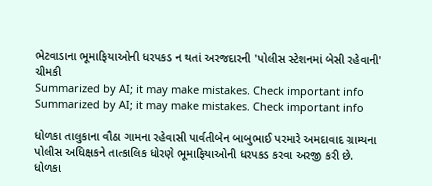ભેટવાડાના ભૂમાફિયાઓની ધરપકડ ન થતાં અરજદારની 'પોલીસ સ્ટેશનમાં બેસી રહેવાની' ચીમકી
Summarized by AI; it may make mistakes. Check important info
Summarized by AI; it may make mistakes. Check important info

ધોળકા તાલુકાના વૌઠા ગામના રહેવાસી પાર્વતીબેન બાબુભાઈ પરમારે અમદાવાદ ગ્રામ્યના પોલીસ અધિક્ષકને તાત્કાલિક ધોરણે ભૂમાફિયાઓની ધરપકડ કરવા અરજી કરી છે.
ધોળકા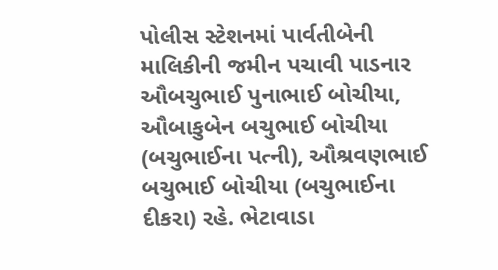પોલીસ સ્ટેશનમાં પાર્વતીબેની માલિકીની જમીન પચાવી પાડનાર ઔબચુભાઈ પુનાભાઈ બોચીયા, ઔબાકુબેન બચુભાઈ બોચીયા (બચુભાઈના પત્ની), ઔશ્રવણભાઈ બચુભાઈ બોચીયા (બચુભાઈના દીકરા) રહે. ભેટાવાડા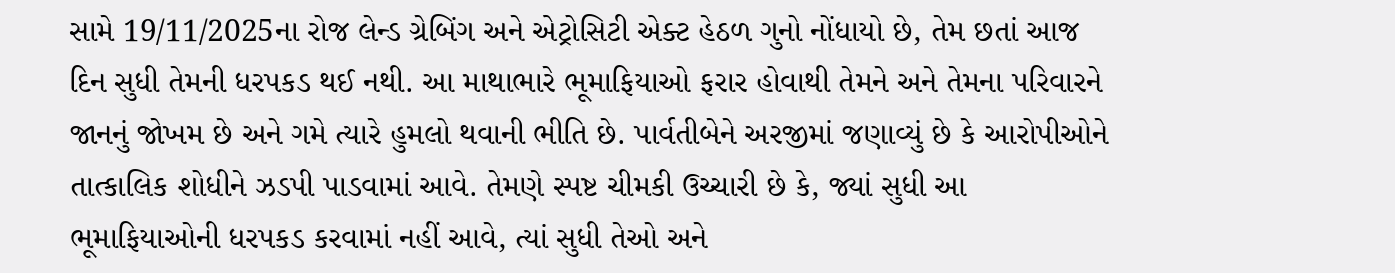સામે 19/11/2025ના રોજ લેન્ડ ગ્રેબિંગ અને એટ્રોસિટી એક્ટ હેઠળ ગુનો નોંધાયો છે, તેમ છતાં આજ દિન સુધી તેમની ધરપકડ થઈ નથી. આ માથાભારે ભૂમાફિયાઓ ફરાર હોવાથી તેમને અને તેમના પરિવારને જાનનું જોખમ છે અને ગમે ત્યારે હુમલો થવાની ભીતિ છે. પાર્વતીબેને અરજીમાં જણાવ્યું છે કે આરોપીઓને તાત્કાલિક શોધીને ઝડપી પાડવામાં આવે. તેમણે સ્પષ્ટ ચીમકી ઉચ્ચારી છે કે, જ્યાં સુધી આ ભૂમાફિયાઓની ધરપકડ કરવામાં નહીં આવે, ત્યાં સુધી તેઓ અને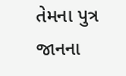તેમના પુત્ર જાનના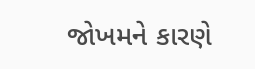જોખમને કારણે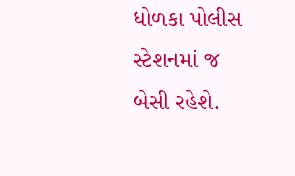ધોળકા પોલીસ સ્ટેશનમાં જ બેસી રહેશે.